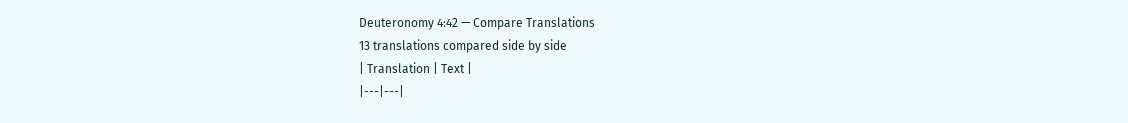Deuteronomy 4:42 — Compare Translations
13 translations compared side by side
| Translation | Text |
|---|---|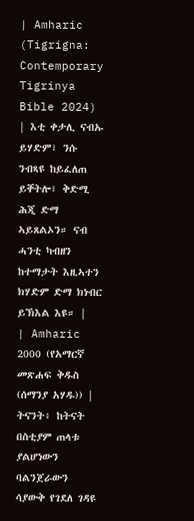| Amharic (Tigrigna: Contemporary Tigrinya Bible 2024) | እቲ ቀታሊ ናብኡ ይሃድም፣ ንሱ ንብጻዩ ከይፈለጠ ይቐትሎ፣ ቅድሚ ሕጂ ድማ ኣይጸልኦን። ናብ ሓንቲ ካብዘን ከተማታት እዚኣተን ክሃድም ድማ ክነብር ይኽእል እዩ። |
| Amharic 2000 (የአማርኛ መጽሐፍ ቅዱስ (ሰማንያ አሃዱ)) | ትናንት፥ ከትናት በስቲያም ጠላቱ ያልሆነውን ባልንጀራውን ሳያውቅ የገደለ ገዳዩ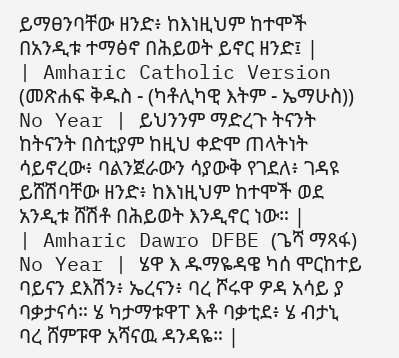ይማፀንባቸው ዘንድ፥ ከእነዚህም ከተሞች በአንዲቱ ተማፅኖ በሕይወት ይኖር ዘንድ፤ |
| Amharic Catholic Version (መጽሐፍ ቅዱስ - (ካቶሊካዊ እትም - ኤማሁስ)) No Year | ይህንንም ማድረጉ ትናንት ከትናንት በስቲያም ከዚህ ቀድሞ ጠላትነት ሳይኖረው፥ ባልንጀራውን ሳያውቅ የገደለ፥ ገዳዩ ይሸሽባቸው ዘንድ፥ ከእነዚህም ከተሞች ወደ አንዲቱ ሸሽቶ በሕይወት እንዲኖር ነው። |
| Amharic Dawro DFBE (ጌሻ ማጻፋ) No Year | ሄዋ እ ዱማዬዳዌ ካሰ ሞርከተይ ባይናን ደእሽን፥ ኤረናን፥ ባረ ሾሩዋ ዎዳ አሳይ ያ ባቃታናሳ። ሄ ካታማቱዋፐ እቶ ባቃቲደ፥ ሄ ብታኒ ባረ ሸምፑዋ አሻናዉ ዳንዳዬ። |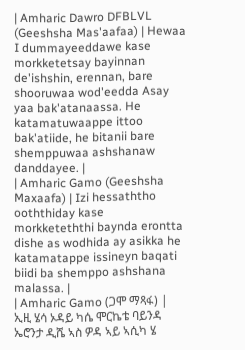| Amharic Dawro DFBLVL (Geeshsha Mas'aafaa) | Hewaa I dummayeeddawe kase morkketetsay bayinnan de'ishshin, erennan, bare shooruwaa wod'eedda Asay yaa bak'atanaassa. He katamatuwaappe ittoo bak'atiide, he bitanii bare shemppuwaa ashshanaw danddayee. |
| Amharic Gamo (Geeshsha Maxaafa) | Izi hessaththo ooththiday kase morkketeththi baynda erontta dishe as wodhida ay asikka he katamatappe issineyn baqati biidi ba shemppo ashshana malassa. |
| Amharic Gamo (ጋሞ ማጻፋ) | ኢዚ ሄሳ ኦዳይ ካሴ ሞርኬቴ ባይንዳ ኤሮንታ ዲሼ ኣስ ዎዳ ኣይ ኣሲካ ሄ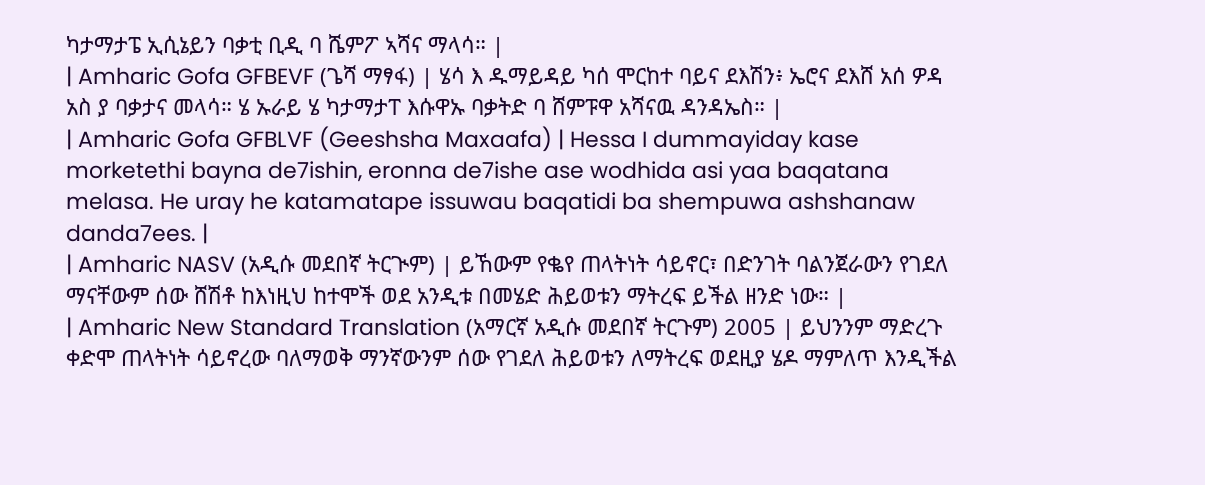ካታማታፔ ኢሲኔይን ባቃቲ ቢዲ ባ ሼምፖ ኣሻና ማላሳ። |
| Amharic Gofa GFBEVF (ጌሻ ማፃፋ) | ሄሳ እ ዱማይዳይ ካሰ ሞርከተ ባይና ደእሽን፥ ኤሮና ደእሸ አሰ ዎዳ አስ ያ ባቃታና መላሳ። ሄ ኡራይ ሄ ካታማታፐ እሱዋኡ ባቃትድ ባ ሸምፑዋ አሻናዉ ዳንዳኤስ። |
| Amharic Gofa GFBLVF (Geeshsha Maxaafa) | Hessa I dummayiday kase morketethi bayna de7ishin, eronna de7ishe ase wodhida asi yaa baqatana melasa. He uray he katamatape issuwau baqatidi ba shempuwa ashshanaw danda7ees. |
| Amharic NASV (አዲሱ መደበኛ ትርጒም) | ይኸውም የቈየ ጠላትነት ሳይኖር፣ በድንገት ባልንጀራውን የገደለ ማናቸውም ሰው ሸሽቶ ከእነዚህ ከተሞች ወደ አንዲቱ በመሄድ ሕይወቱን ማትረፍ ይችል ዘንድ ነው። |
| Amharic New Standard Translation (አማርኛ አዲሱ መደበኛ ትርጉም) 2005 | ይህንንም ማድረጉ ቀድሞ ጠላትነት ሳይኖረው ባለማወቅ ማንኛውንም ሰው የገደለ ሕይወቱን ለማትረፍ ወደዚያ ሄዶ ማምለጥ እንዲችል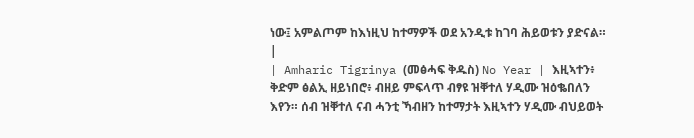ነው፤ አምልጦም ከእነዚህ ከተማዎች ወደ አንዲቱ ከገባ ሕይወቱን ያድናል። |
| Amharic Tigrinya (መፅሓፍ ቅዱስ) No Year | እዚኣተን፥ ቅድም ፅልኢ ዘይነበሮ፥ ብዘይ ምፍላጥ ብፃዩ ዝቐተለ ሃዲሙ ዝዕቈበለን እየን። ሰብ ዝቐተለ ናብ ሓንቲ ኻብዘን ከተማታት እዚኣተን ሃዲሙ ብህይወት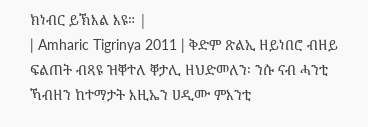ክነብር ይኽእል እዩ። |
| Amharic Tigrinya 2011 | ቅድም ጽልኢ ዘይነበሮ ብዘይ ፍልጠት ብጻዩ ዝቐተለ ቐታሊ ዘህድመለን፡ ንሱ ናብ ሓንቲ ኻብዘን ከተማታት እዚኤን ሀዲሙ ምእንቲ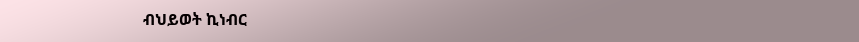ብህይወት ኪነብር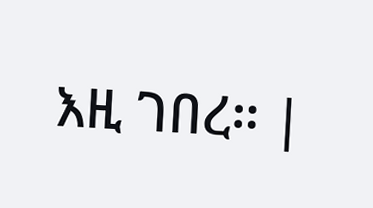እዚ ገበረ። |